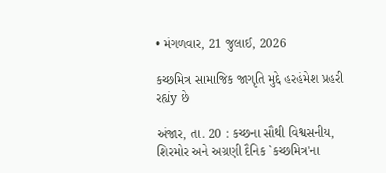• મંગળવાર, 21 જુલાઈ, 2026

કચ્છમિત્ર સામાજિક જાગૃતિ મુદ્દે હરહંમેશ પ્રહરી રહ્યંy છે

અંજાર, તા. 20 : કચ્છના સૌથી વિશ્વસનીય, શિરમોર અને અગ્રણી દૈનિક `કચ્છમિત્ર'ના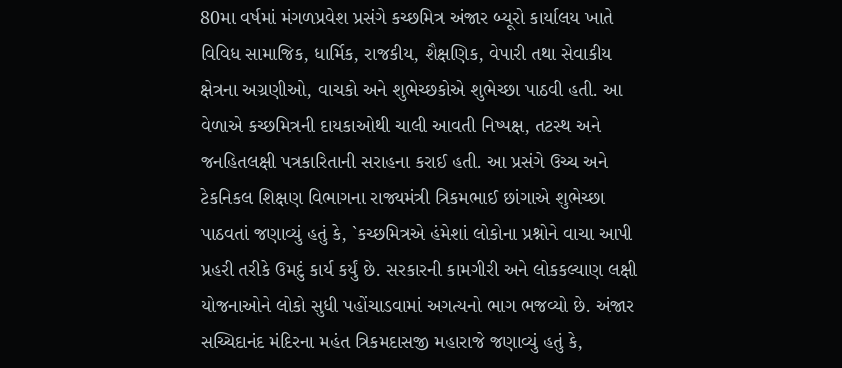80મા વર્ષમાં મંગળપ્રવેશ પ્રસંગે કચ્છમિત્ર અંજાર બ્યૂરો કાર્યાલય ખાતે વિવિધ સામાજિક, ધાર્મિક, રાજકીય, શૈક્ષણિક, વેપારી તથા સેવાકીય ક્ષેત્રના અગ્રણીઓ, વાચકો અને શુભેચ્છકોએ શુભેચ્છા પાઠવી હતી. આ વેળાએ કચ્છમિત્રની દાયકાઓથી ચાલી આવતી નિષ્પક્ષ, તટસ્થ અને જનહિતલક્ષી પત્રકારિતાની સરાહના કરાઈ હતી. આ પ્રસંગે ઉચ્ચ અને ટેકનિકલ શિક્ષણ વિભાગના રાજ્યમંત્રી ત્રિકમભાઈ છાંગાએ શુભેચ્છા પાઠવતાં જણાવ્યું હતું કે, `કચ્છમિત્રએ હંમેશાં લોકોના પ્રશ્નોને વાચા આપી પ્રહરી તરીકે ઉમદું કાર્ય કર્યું છે. સરકારની કામગીરી અને લોકકલ્યાણ લક્ષી યોજનાઓને લોકો સુધી પહોંચાડવામાં અગત્યનો ભાગ ભજવ્યો છે. અંજાર સચ્ચિદાનંદ મંદિરના મહંત ત્રિકમદાસજી મહારાજે જણાવ્યું હતું કે,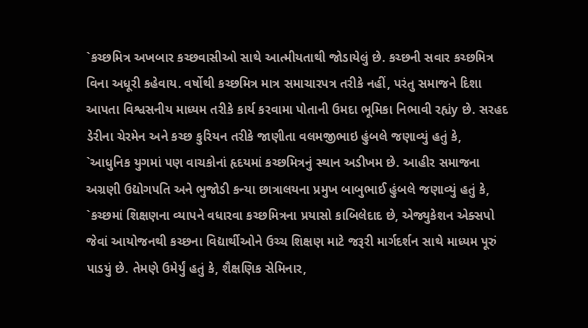`કચ્છમિત્ર અખબાર કચ્છવાસીઓ સાથે આત્મીયતાથી જોડાયેલું છે. કચ્છની સવાર કચ્છમિત્ર વિના અધૂરી કહેવાય. વર્ષોથી કચ્છમિત્ર માત્ર સમાચારપત્ર તરીકે નહીં, પરંતુ સમાજને દિશા આપતા વિશ્વસનીય માધ્યમ તરીકે કાર્ય કરવામા પોતાની ઉમદા ભૂમિકા નિભાવી રહ્યંy છે. સરહદ ડેરીના ચેરમેન અને કચ્છ કુરિયન તરીકે જાણીતા વલમજીભાઇ હુંબલે જણાવ્યું હતું કે, `આધુનિક યુગમાં પણ વાચકોનાં હૃદયમાં કચ્છમિત્રનું સ્થાન અડીખમ છે. આહીર સમાજના અગ્રણી ઉદ્યોગપતિ અને ભુજોડી કન્યા છાત્રાલયના પ્રમુખ બાબુભાઈ હુંબલે જણાવ્યું હતું કે, `કચ્છમાં શિક્ષણના વ્યાપને વધારવા કચ્છમિત્રના પ્રયાસો કાબિલેદાદ છે, એજ્યુકેશન એક્સપો જેવાં આયોજનથી કચ્છના વિદ્યાર્થીઓને ઉચ્ચ શિક્ષણ માટે જરૂરી માર્ગદર્શન સાથે માધ્યમ પૂરું પાડયું છે. તેમણે ઉમેર્યું હતું કે, શૈક્ષણિક સેમિનાર,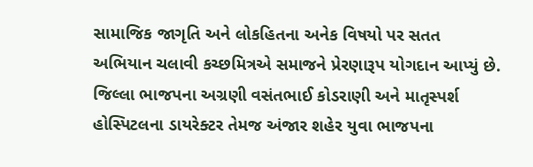સામાજિક જાગૃતિ અને લોકહિતના અનેક વિષયો પર સતત અભિયાન ચલાવી કચ્છમિત્રએ સમાજને પ્રેરણારૂપ યોગદાન આપ્યું છે. જિલ્લા ભાજપના અગ્રણી વસંતભાઈ કોડરાણી અને માતૃસ્પર્શ હોસ્પિટલના ડાયરેક્ટર તેમજ અંજાર શહેર યુવા ભાજપના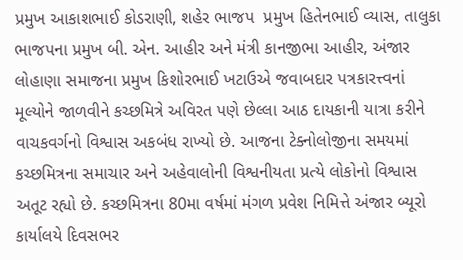પ્રમુખ આકાશભાઈ કોડરાણી, શહેર ભાજપ  પ્રમુખ હિતેનભાઈ વ્યાસ, તાલુકા ભાજપના પ્રમુખ બી. એન. આહીર અને મંત્રી કાનજીભા આહીર, અંજાર લોહાણા સમાજના પ્રમુખ કિશોરભાઈ ખટાઉએ જવાબદાર પત્રકારત્ત્વનાં મૂલ્યોને જાળવીને કચ્છમિત્રે અવિરત પણે છેલ્લા આઠ દાયકાની યાત્રા કરીને વાચકવર્ગનો વિશ્વાસ અકબંધ રાખ્યો છે. આજના ટેક્નોલોજીના સમયમાં કચ્છમિત્રના સમાચાર અને અહેવાલોની વિશ્વનીયતા પ્રત્યે લોકોનો વિશ્વાસ અતૂટ રહ્યો છે. કચ્છમિત્રના 80મા વર્ષમાં મંગળ પ્રવેશ નિમિત્તે અંજાર બ્યૂરો કાર્યાલયે દિવસભર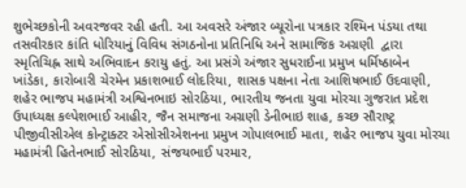શુભેચ્છકોની અવરજવર રહી હતી. આ અવસરે અંજાર બ્યૂરોના પત્રકાર રશ્મિન પંડયા તથા તસવીરકાર કાંતિ ધોરિયાનું વિવિધ સંગઠનોના પ્રતિનિધિ અને સામાજિક અગ્રણી  દ્વારા સ્મૃતિચિહ્ન સાથે અભિવાદન કરાયુ હતું. આ પ્રસંગે અંજાર સુધરાઈના પ્રમુખ ધર્મિષ્ઠાબેન ખાંડેકા, કારોબારી ચેરમેન પ્રકાશભાઈ લોદરિયા, શાસક પક્ષના નેતા આશિષભાઈ ઉદવાણી, શહેર ભાજપ મહામંત્રી અશ્વિનભાઇ સોરઠિયા, ભારતીય જનતા યુવા મોરચા ગુજરાત પ્રદેશ ઉપાધ્યક્ષ કલ્પેશભાઈ આહીર, જૈન સમાજના અગ્રણી ડેનીભાઇ શાહ, કચ્છ સૌરાષ્ટ્ર પીજીવીસીએલ કોન્ટ્રાક્ટર એસોસીએશનના પ્રમુખ ગોપાલભાઈ માતા, શહેર ભાજપ યુવા મોરચા મહામંત્રી હિતેનભાઈ સોરઠિયા, સંજયભાઈ પરમાર,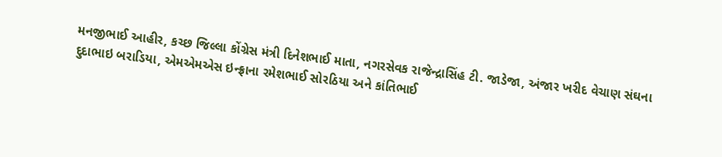મનજીભાઈ આહીર, કચ્છ જિલ્લા કોંગ્રેસ મંત્રી દિનેશભાઈ માતા, નગરસેવક રાજેન્દ્રાસિંહ ટી. જાડેજા, અંજાર ખરીદ વેચાણ સંઘના દુદાભાઇ બરાડિયા, એમએમએસ ઇન્ફ્રાના રમેશભાઈ સોરઠિયા અને કાંતિભાઈ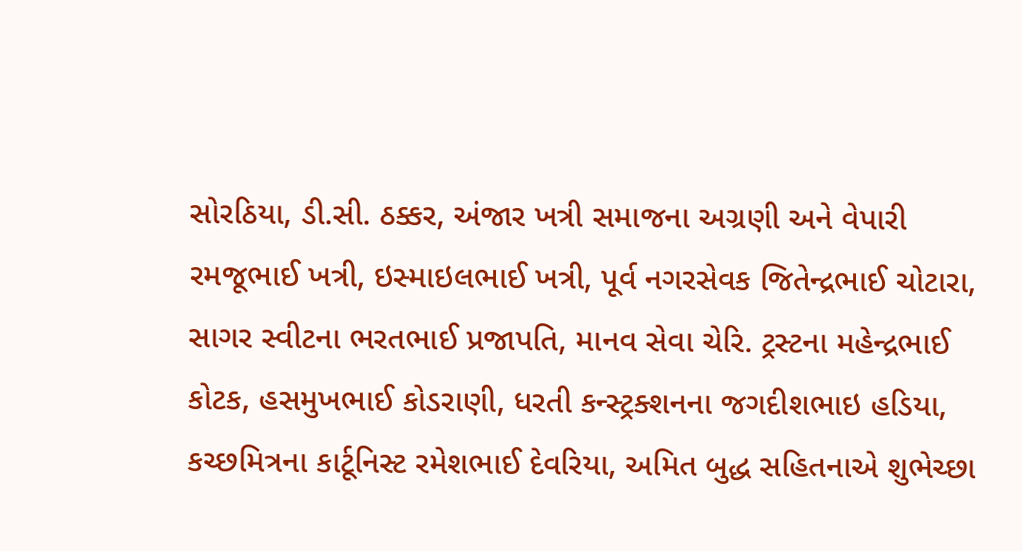સોરઠિયા, ડી.સી. ઠક્કર, અંજાર ખત્રી સમાજના અગ્રણી અને વેપારી રમજૂભાઈ ખત્રી, ઇસ્માઇલભાઈ ખત્રી, પૂર્વ નગરસેવક જિતેન્દ્રભાઈ ચોટારા, સાગર સ્વીટના ભરતભાઈ પ્રજાપતિ, માનવ સેવા ચેરિ. ટ્રસ્ટના મહેન્દ્રભાઈ કોટક, હસમુખભાઈ કોડરાણી, ધરતી કન્સ્ટ્રક્શનના જગદીશભાઇ હડિયા, કચ્છમિત્રના કાર્ટૂનિસ્ટ રમેશભાઈ દેવરિયા, અમિત બુદ્ધ સહિતનાએ શુભેચ્છા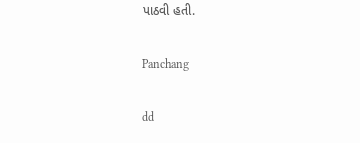પાઠવી હતી.

Panchang

dd